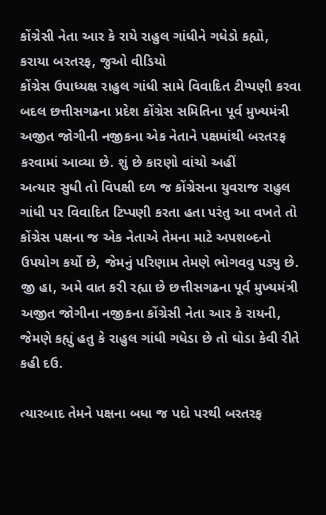કોંગ્રેસી નેતા આર કે રાયે રાહુલ ગાંધીને ગધેડો કહ્યો, કરાયા બરતરફ, જુઓ વીડિયો
કોંગ્રેસ ઉપાધ્યક્ષ રાહુલ ગાંધી સામે વિવાદિત ટીપ્પણી કરવા બદલ છત્તીસગઢના પ્રદેશ કોંગ્રેસ સમિતિના પૂર્વ મુખ્યમંત્રી અજીત જોગીની નજીકના એક નેતાને પક્ષમાંથી બરતરફ કરવામાં આવ્યા છે. શું છે કારણો વાંચો અહીં
અત્યાર સુધી તો વિપક્ષી દળ જ કોંગ્રેસના યુવરાજ રાહુલ ગાંધી પર વિવાદિત ટિપ્પણી કરતા હતા પરંતુ આ વખતે તો કોંગ્રેસ પક્ષના જ એક નેતાએ તેમના માટે અપશબ્દનો ઉપયોગ કર્યો છે, જેમનું પરિણામ તેમણે ભોગવવુ પડ્યુ છે. જી હા, અમે વાત કરી રહ્યા છે છત્તીસગઢના પૂર્વ મુખ્યમંત્રી અજીત જોગીના નજીકના કોંગ્રેસી નેતા આર કે રાયની, જેમણે કહ્યું હતુ કે રાહુલ ગાંધી ગધેડા છે તો ઘોડા કેવી રીતે કહી દઉ.

ત્યારબાદ તેમને પક્ષના બધા જ પદો પરથી બરતરફ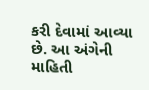કરી દેવામાં આવ્યા છે. આ અંગેની માહિતી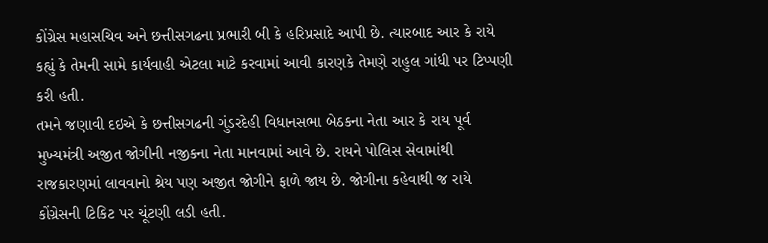કોંગ્રેસ મહાસચિવ અને છત્તીસગઢના પ્રભારી બી કે હરિપ્રસાદે આપી છે. ત્યારબાદ આર કે રાયે કહ્યું કે તેમની સામે કાર્યવાહી એટલા માટે કરવામાં આવી કારણકે તેમણે રાહુલ ગાંધી પર ટિપ્પણી કરી હતી.
તમને જણાવી દઇએ કે છત્તીસગઢની ગુંડરદેહી વિધાનસભા બેઠકના નેતા આર કે રાય પૂર્વ મુખ્યમંત્રી અજીત જોગીની નજીકના નેતા માનવામાં આવે છે. રાયને પોલિસ સેવામાંથી રાજકારણમાં લાવવાનો શ્રેય પણ અજીત જોગીને ફાળે જાય છે. જોગીના કહેવાથી જ રાયે કોંગ્રેસની ટિકિટ પર ચૂંટણી લડી હતી.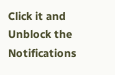Click it and Unblock the Notifications